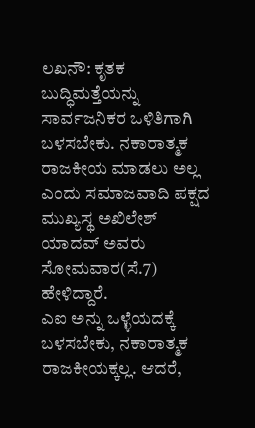ಲಖನೌ: ಕೃತಕ ಬುದ್ಧಿಮತ್ತೆಯನ್ನು ಸಾರ್ವಜನಿಕರ ಒಳಿತಿಗಾಗಿ ಬಳಸಬೇಕು. ನಕಾರಾತ್ಮಕ ರಾಜಕೀಯ ಮಾಡಲು ಅಲ್ಲ ಎಂದು ಸಮಾಜವಾದಿ ಪಕ್ಷದ ಮುಖ್ಯಸ್ಥ ಅಖಿಲೇಶ್ ಯಾದವ್ ಅವರು ಸೋಮವಾರ(ಸೆ.7) ಹೇಳಿದ್ದಾರೆ.
ಎಐ ಅನ್ನು ಒಳ್ಳೆಯದಕ್ಕೆ ಬಳಸಬೇಕು, ನಕಾರಾತ್ಮಕ ರಾಜಕೀಯಕ್ಕಲ್ಲ. ಆದರೆ,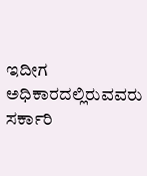ಇದೀಗ ಅಧಿಕಾರದಲ್ಲಿರುವವರು ಸರ್ಕಾರಿ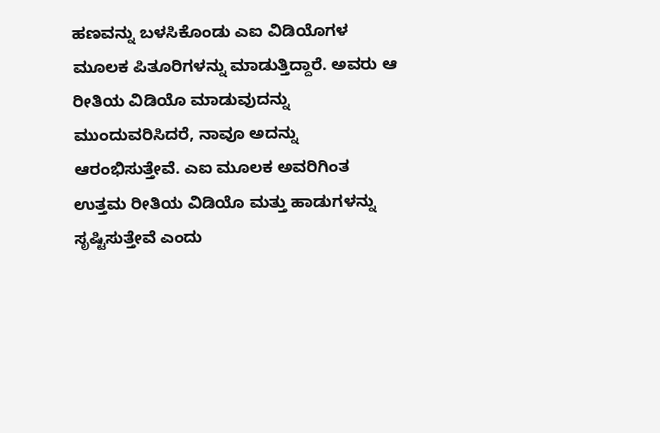ಹಣವನ್ನು ಬಳಸಿಕೊಂಡು ಎಐ ವಿಡಿಯೊಗಳ ಮೂಲಕ ಪಿತೂರಿಗಳನ್ನು ಮಾಡುತ್ತಿದ್ದಾರೆ. ಅವರು ಆ ರೀತಿಯ ವಿಡಿಯೊ ಮಾಡುವುದನ್ನು ಮುಂದುವರಿಸಿದರೆ, ನಾವೂ ಅದನ್ನು ಆರಂಭಿಸುತ್ತೇವೆ. ಎಐ ಮೂಲಕ ಅವರಿಗಿಂತ ಉತ್ತಮ ರೀತಿಯ ವಿಡಿಯೊ ಮತ್ತು ಹಾಡುಗಳನ್ನು ಸೃಷ್ಟಿಸುತ್ತೇವೆ ಎಂದು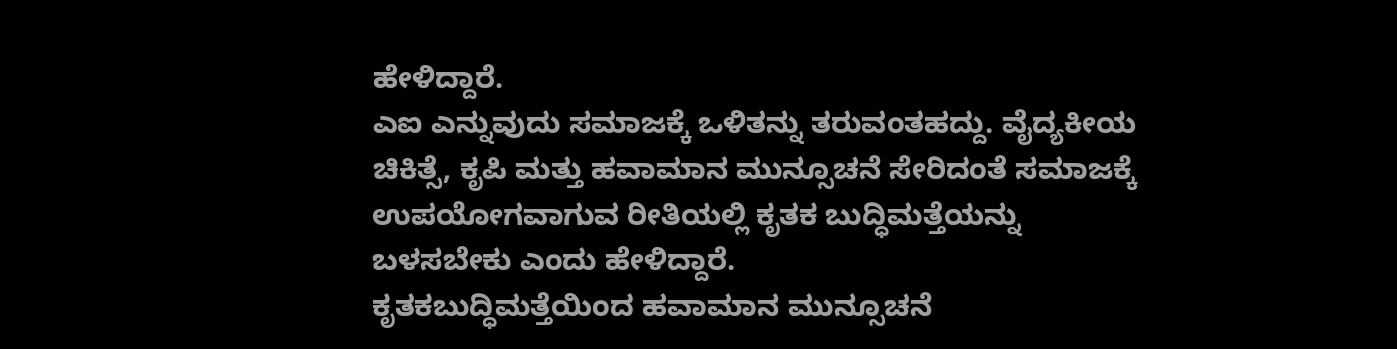ಹೇಳಿದ್ದಾರೆ.
ಎಐ ಎನ್ನುವುದು ಸಮಾಜಕ್ಕೆ ಒಳಿತನ್ನು ತರುವಂತಹದ್ದು. ವೈದ್ಯಕೀಯ ಚಿಕಿತ್ಸೆ, ಕೃಪಿ ಮತ್ತು ಹವಾಮಾನ ಮುನ್ಸೂಚನೆ ಸೇರಿದಂತೆ ಸಮಾಜಕ್ಕೆ ಉಪಯೋಗವಾಗುವ ರೀತಿಯಲ್ಲಿ ಕೃತಕ ಬುದ್ಧಿಮತ್ತೆಯನ್ನು ಬಳಸಬೇಕು ಎಂದು ಹೇಳಿದ್ದಾರೆ.
ಕೃತಕಬುದ್ಧಿಮತ್ತೆಯಿಂದ ಹವಾಮಾನ ಮುನ್ಸೂಚನೆ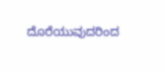ದೊರೆಯುವುದರಿಂದ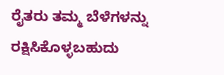ರೈತರು ತಮ್ಮ ಬೆಳೆಗಳನ್ನು ರಕ್ಷಿಸಿಕೊಳ್ಳಬಹುದು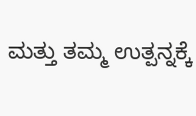ಮತ್ತು ತಮ್ಮ ಉತ್ಪನ್ನಕ್ಕೆ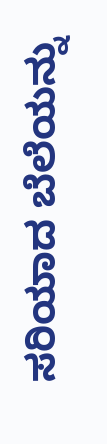ಸರಿಯಾದ ಬೆಲೆಯನ್ನು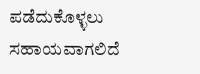ಪಡೆದುಕೊಳ್ಳಲು ಸಹಾಯವಾಗಲಿದೆ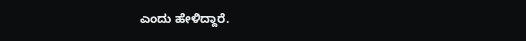ಎಂದು ಹೇಳಿದ್ದಾರೆ.